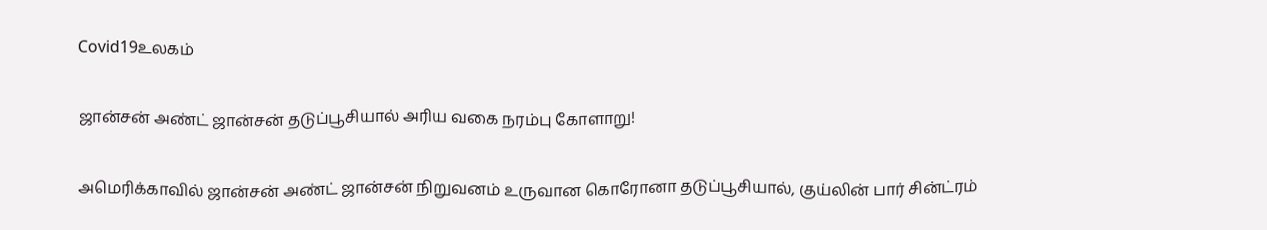Covid19உலகம்

ஜான்சன் அண்ட் ஜான்சன் தடுப்பூசியால் அரிய வகை நரம்பு கோளாறு!

அமெரிக்காவில் ஜான்சன் அண்ட் ஜான்சன் நிறுவனம் உருவான கொரோனா தடுப்பூசியால், குய்லின் பார் சின்ட்ரம்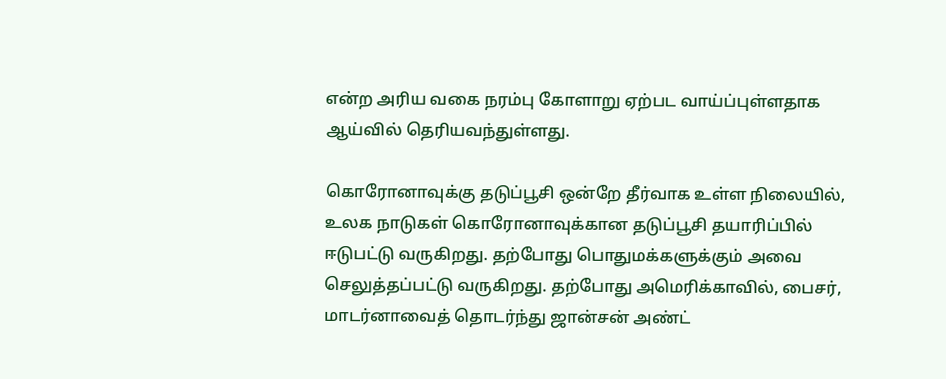என்ற அரிய வகை நரம்பு கோளாறு ஏற்பட வாய்ப்புள்ளதாக ஆய்வில் தெரியவந்துள்ளது.

கொரோனாவுக்கு தடுப்பூசி ஒன்றே தீர்வாக உள்ள நிலையில், உலக நாடுகள் கொரோனாவுக்கான தடுப்பூசி தயாரிப்பில் ஈடுபட்டு வருகிறது. தற்போது பொதுமக்களுக்கும் அவை செலுத்தப்பட்டு வருகிறது. தற்போது அமெரிக்காவில், பைசர், மாடர்னாவைத் தொடர்ந்து ஜான்சன் அண்ட்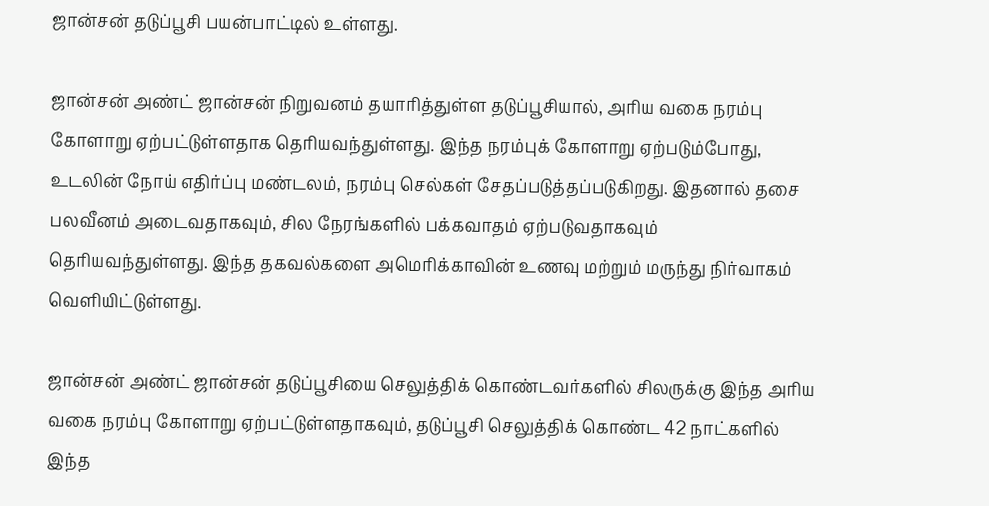ஜான்சன் தடுப்பூசி பயன்பாட்டில் உள்ளது.

ஜான்சன் அண்ட் ஜான்சன் நிறுவனம் தயாரித்துள்ள தடுப்பூசியால், அரிய வகை நரம்பு கோளாறு ஏற்பட்டுள்ளதாக தெரியவந்துள்ளது. இந்த நரம்புக் கோளாறு ஏற்படும்போது, உடலின் நோய் எதிர்ப்பு மண்டலம், நரம்பு செல்கள் சேதப்படுத்தப்படுகிறது. இதனால் தசை பலவீனம் அடைவதாகவும், சில நேரங்களில் பக்கவாதம் ஏற்படுவதாகவும் தெரியவந்துள்ளது. இந்த தகவல்களை அமெரிக்காவின் உணவு மற்றும் மருந்து நிர்வாகம் வெளியிட்டுள்ளது.

ஜான்சன் அண்ட் ஜான்சன் தடுப்பூசியை செலுத்திக் கொண்டவர்களில் சிலருக்கு இந்த அரிய வகை நரம்பு கோளாறு ஏற்பட்டுள்ளதாகவும், தடுப்பூசி செலுத்திக் கொண்ட 42 நாட்களில் இந்த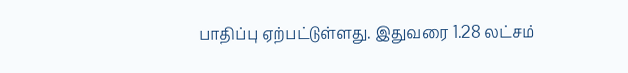பாதிப்பு ஏற்பட்டுள்ளது. இதுவரை 1.28 லட்சம்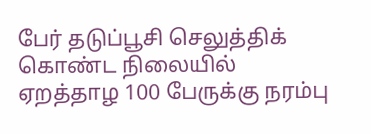பேர் தடுப்பூசி செலுத்திக் கொண்ட நிலையில் ஏறத்தாழ 100 பேருக்கு நரம்பு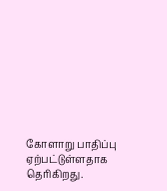கோளாறு பாதிப்பு ஏற்பட்டுள்ளதாக தெரிகிறது.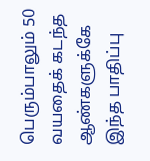பெரும்பாலும் 50 வயதைக் கடந்த ஆண்களுக்கே இந்த பாதிப்பு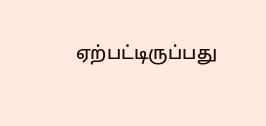ஏற்பட்டிருப்பது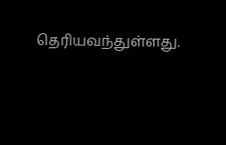தெரியவந்துள்ளது.